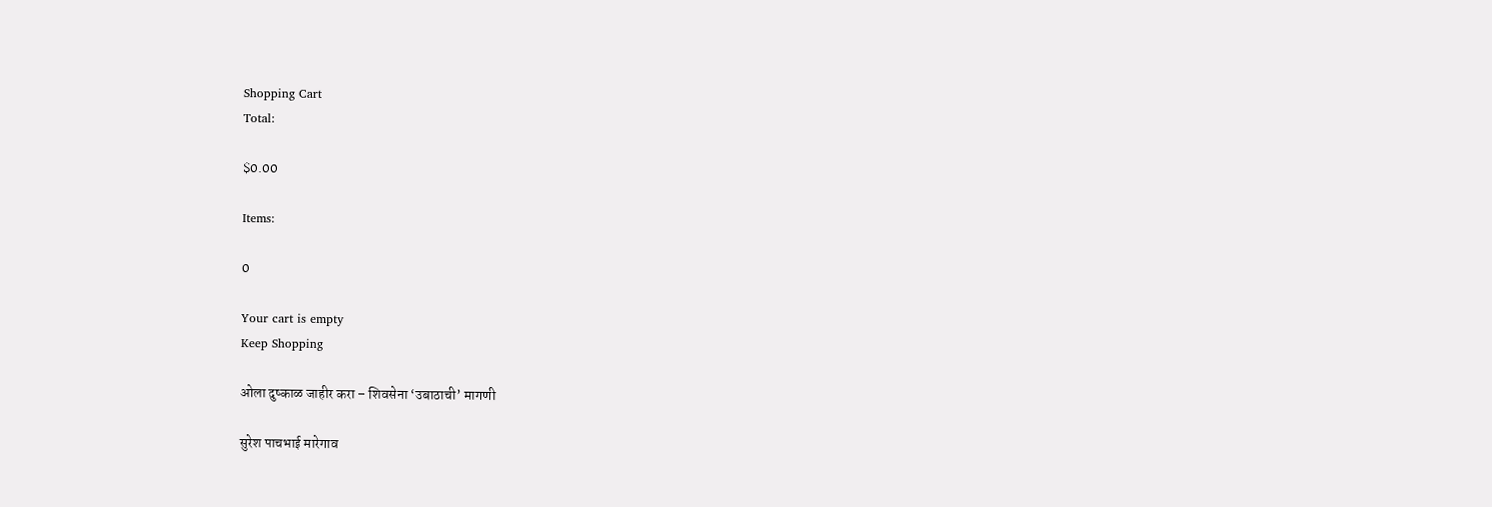Shopping Cart
Total:

$0.00

Items:

0

Your cart is empty
Keep Shopping

ओला दुष्काळ जाहीर करा – शिवसेना ‘उबाठाची’ मागणी

सुरेश पाचभाई मारेगाव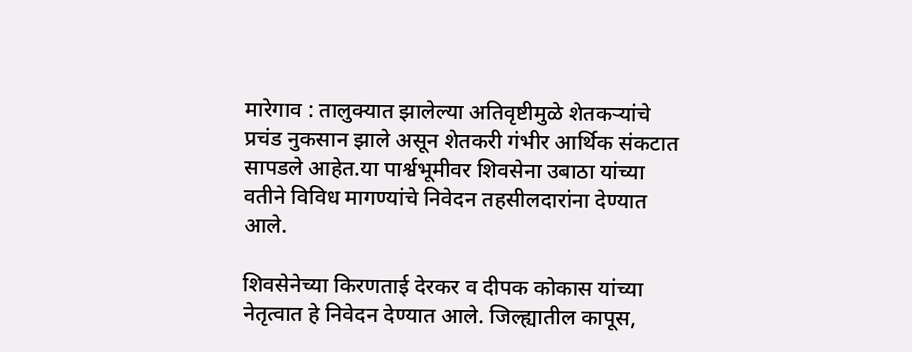मारेगाव : तालुक्यात झालेल्या अतिवृष्टीमुळे शेतकऱ्यांचे प्रचंड नुकसान झाले असून शेतकरी गंभीर आर्थिक संकटात सापडले आहेत.या पार्श्वभूमीवर शिवसेना उबाठा यांच्या वतीने विविध मागण्यांचे निवेदन तहसीलदारांना देण्यात आले.

शिवसेनेच्या किरणताई देरकर व दीपक कोकास यांच्या नेतृत्वात हे निवेदन देण्यात आले. जिल्ह्यातील कापूस,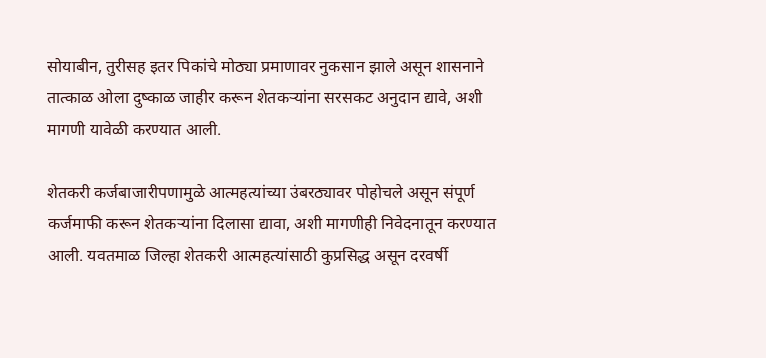सोयाबीन, तुरीसह इतर पिकांचे मोठ्या प्रमाणावर नुकसान झाले असून शासनाने तात्काळ ओला दुष्काळ जाहीर करून शेतकऱ्यांना सरसकट अनुदान द्यावे, अशी मागणी यावेळी करण्यात आली.

शेतकरी कर्जबाजारीपणामुळे आत्महत्यांच्या उंबरठ्यावर पोहोचले असून संपूर्ण कर्जमाफी करून शेतकऱ्यांना दिलासा द्यावा, अशी मागणीही निवेदनातून करण्यात आली. यवतमाळ जिल्हा शेतकरी आत्महत्यांसाठी कुप्रसिद्ध असून दरवर्षी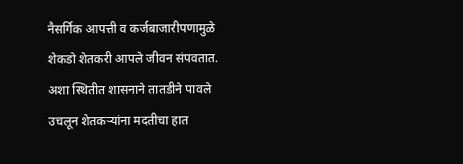नैसर्गिक आपत्ती व कर्जबाजारीपणामुळे शेकडो शेतकरी आपले जीवन संपवतात. अशा स्थितीत शासनाने तातडीने पावले उचलून शेतकऱ्यांना मदतीचा हात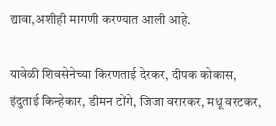द्यावा,अशीही मागणी करण्यात आली आहे.

यावेळी शिवसेनेच्या किरणताई देरकर, दीपक कोकास, इंदुताई किन्हेकार, डीमन टोंगे, जिजा वरारकर, मधू वरटकर,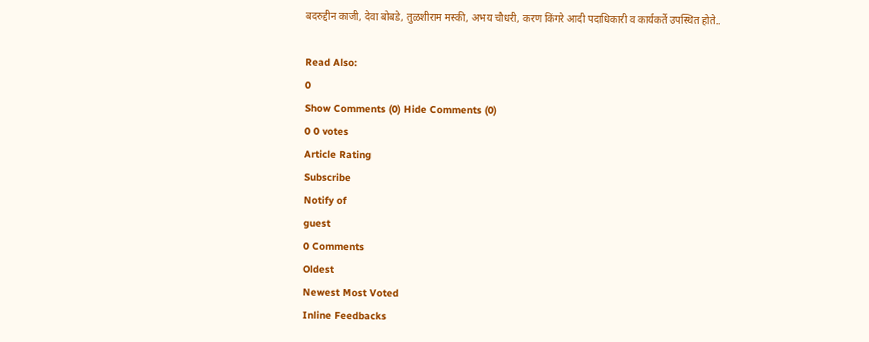बदरुद्दीन काजी, देवा बोबडे, तुळशीराम मस्की, अभय चौधरी, करण किंगरे आदी पदाधिकारी व कार्यकर्ते उपस्थित होते..

Read Also:
0
Show Comments (0) Hide Comments (0)
0 0 votes
Article Rating
Subscribe
Notify of
guest
0 Comments
Oldest
Newest Most Voted
Inline Feedbacks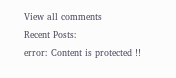View all comments
Recent Posts:
error: Content is protected !!